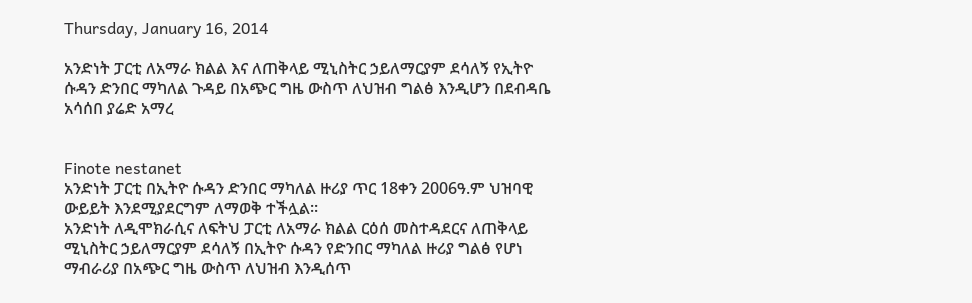Thursday, January 16, 2014

አንድነት ፓርቲ ለአማራ ክልል እና ለጠቅላይ ሚኒስትር ኃይለማርያም ደሳለኝ የኢትዮ ሱዳን ድንበር ማካለል ጉዳይ በአጭር ግዜ ውስጥ ለህዝብ ግልፅ እንዲሆን በደብዳቤ አሳሰበ ያሬድ አማረ


Finote nestanet
አንድነት ፓርቲ በኢትዮ ሱዳን ድንበር ማካለል ዙሪያ ጥር 18ቀን 2006ዓ.ም ህዝባዊ ውይይት እንደሚያደርግም ለማወቅ ተችሏል፡፡
አንድነት ለዲሞክራሲና ለፍትህ ፓርቲ ለአማራ ክልል ርዕሰ መስተዳደርና ለጠቅላይ ሚኒስትር ኃይለማርያም ደሳለኝ በኢትዮ ሱዳን የድንበር ማካለል ዙሪያ ግልፅ የሆነ ማብራሪያ በአጭር ግዜ ውስጥ ለህዝብ እንዲሰጥ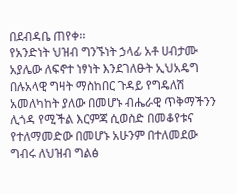በደብዳቤ ጠየቀ፡፡
የአንድነት ህዝብ ግንኙነት ኃላፊ አቶ ሀብታሙ አያሌው ለፍኖተ ነፃነት እንደገለፁት ኢህአዴግ በሉአላዊ ግዛት ማስከበር ጉዳይ የግዴለሽ አመለካከት ያለው በመሆኑ ብሔራዊ ጥቅማችንን ሊጎዳ የሚችል እርምጃ ሲወስድ በመቆየቱና የተለማመድው በመሆኑ አሁንም በተለመደው ግብሩ ለህዝብ ግልፅ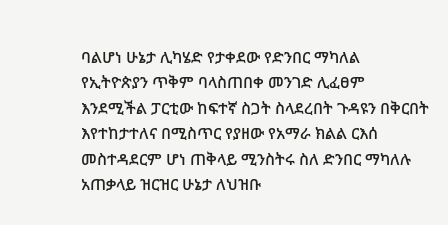ባልሆነ ሁኔታ ሊካሄድ የታቀደው የድንበር ማካለል የኢትዮጵያን ጥቅም ባላስጠበቀ መንገድ ሊፈፀም እንደሚችል ፓርቲው ከፍተኛ ስጋት ስላደረበት ጉዳዩን በቅርበት እየተከታተለና በሚስጥር የያዘው የአማራ ክልል ርእሰ መስተዳደርም ሆነ ጠቅላይ ሚንስትሩ ስለ ድንበር ማካለሉ አጠቃላይ ዝርዝር ሁኔታ ለህዝቡ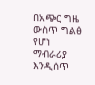በአጭር ግዜ ውስጥ ግልፅ የሆነ ማብራሪያ እንዲሰጥ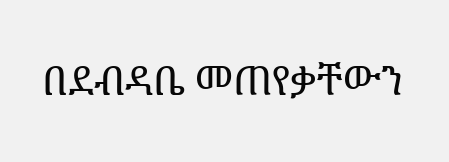በደብዳቤ መጠየቃቸውን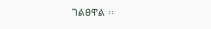ገልፀዋል ፡፡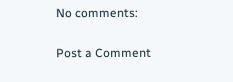No comments:

Post a Comment